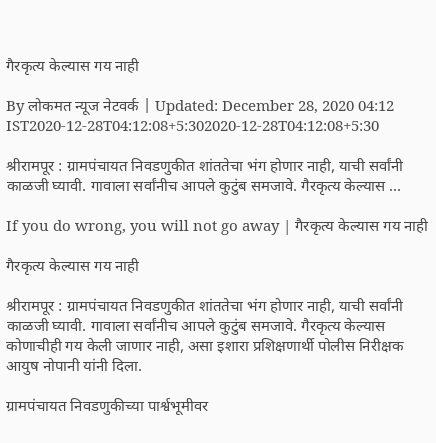गैरकृत्य केल्यास गय नाही

By लोकमत न्यूज नेटवर्क | Updated: December 28, 2020 04:12 IST2020-12-28T04:12:08+5:302020-12-28T04:12:08+5:30

श्रीरामपूर : ग्रामपंचायत निवडणुकीत शांततेचा भंग होणार नाही, याची सर्वांनी काळजी घ्यावी. गावाला सर्वांनीच आपले कुटुंब समजावे. गैरकृत्य केल्यास ...

If you do wrong, you will not go away | गैरकृत्य केल्यास गय नाही

गैरकृत्य केल्यास गय नाही

श्रीरामपूर : ग्रामपंचायत निवडणुकीत शांततेचा भंग होणार नाही, याची सर्वांनी काळजी घ्यावी. गावाला सर्वांनीच आपले कुटुंब समजावे. गैरकृत्य केल्यास कोणाचीही गय केली जाणार नाही, असा इशारा प्रशिक्षणार्थी पोलीस निरीक्षक आयुष नोपानी यांनी दिला.

ग्रामपंचायत निवडणुकीच्या पार्श्वभूमीवर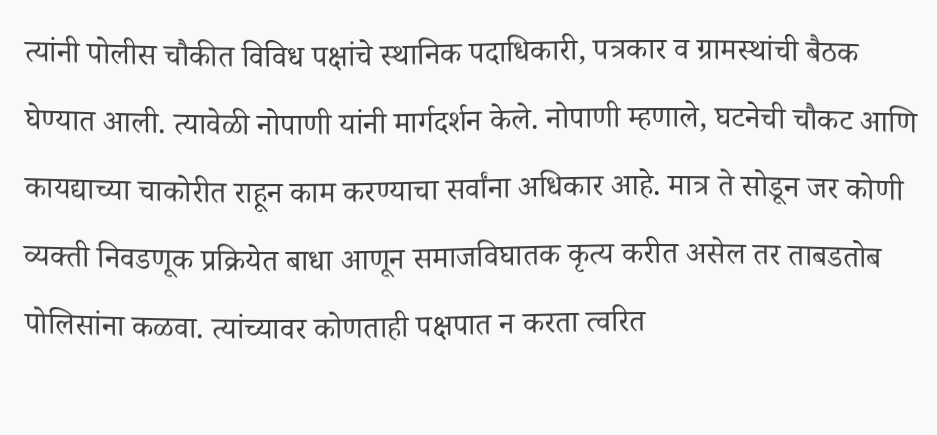त्यांनी पोलीस चौकीत विविध पक्षांचे स्थानिक पदाधिकारी, पत्रकार व ग्रामस्थांची बैठक घेण्यात आली. त्यावेळी नोपाणी यांनी मार्गदर्शन केले. नोपाणी म्हणाले, घटनेची चौकट आणि कायद्याच्या चाकोरीत राहून काम करण्याचा सर्वांना अधिकार आहे. मात्र ते सोडून जर कोणी व्यक्ती निवडणूक प्रक्रियेत बाधा आणून समाजविघातक कृत्य करीत असेल तर ताबडतोब पोलिसांना कळवा. त्यांच्यावर कोणताही पक्षपात न करता त्वरित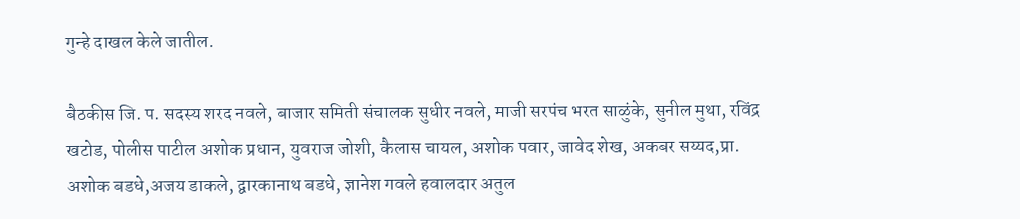गुन्हे दाखल केले जातील.

बैठकीस जि. प. सदस्य शरद नवले, बाजार समिती संचालक सुधीर नवले, माजी सरपंच भरत साळुंके, सुनील मुथा, रविंद्र खटोड, पोलीस पाटील अशोक प्रधान, युवराज जोशी, कैलास चायल, अशोक पवार, जावेद शेख, अकबर सय्यद,प्रा. अशोक बडधे,अजय डाकले, द्वारकानाथ बडधे, ज्ञानेश गवले हवालदार अतुल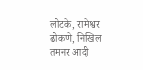लोटके, रामेश्वर ढोकणे, निखिल तमनर आदी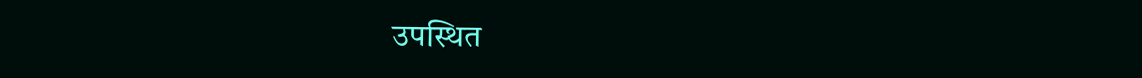उपस्थित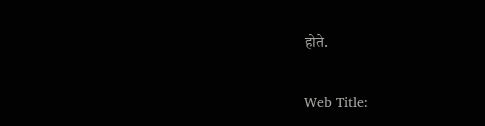होते.

Web Title: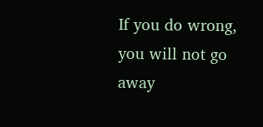If you do wrong, you will not go away